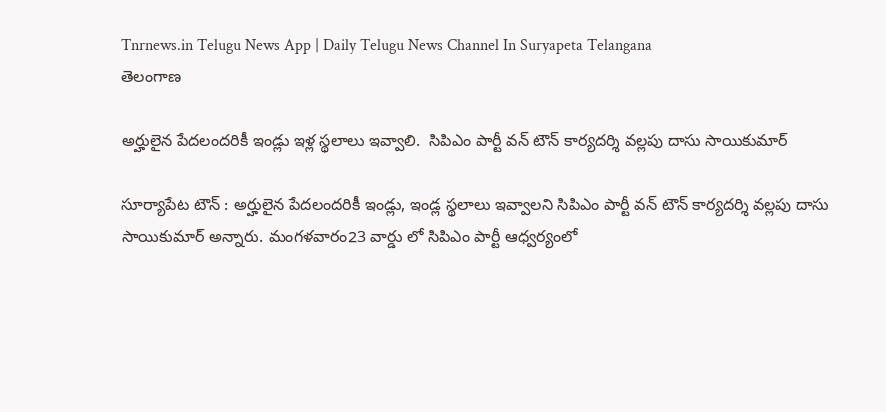Tnrnews.in Telugu News App | Daily Telugu News Channel In Suryapeta Telangana
తెలంగాణ

అర్హులైన పేదలందరికీ ఇండ్లు ఇళ్ల స్థలాలు ఇవ్వాలి.  సిపిఎం పార్టీ వన్ టౌన్ కార్యదర్శి వల్లపు దాసు సాయికుమార్

సూర్యాపేట టౌన్ : అర్హులైన పేదలందరికీ ఇండ్లు, ఇండ్ల స్థలాలు ఇవ్వాలని సిపిఎం పార్టీ వన్ టౌన్ కార్యదర్శి వల్లపు దాసు సాయికుమార్ అన్నారు. మంగళవారం23 వార్డు లో సిపిఎం పార్టీ ఆధ్వర్యంలో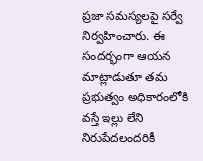ప్రజా సమస్యలపై సర్వే నిర్వహించారు. ఈ సందర్భంగా ఆయన మాట్లాడుతూ తమ ప్రభుత్వం అధికారంలోకి వస్తే ఇల్లు లేని నిరుపేదలందరికీ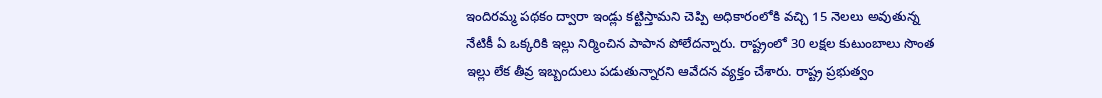ఇందిరమ్మ పథకం ద్వారా ఇండ్లు కట్టిస్తామని చెప్పి అధికారంలోకి వచ్చి 15 నెలలు అవుతున్న నేటికీ ఏ ఒక్కరికి ఇల్లు నిర్మించిన పాపాన పోలేదన్నారు. రాష్ట్రంలో 30 లక్షల కుటుంబాలు సొంత ఇల్లు లేక తీవ్ర ఇబ్బందులు పడుతున్నారని ఆవేదన వ్యక్తం చేశారు. రాష్ట్ర ప్రభుత్వం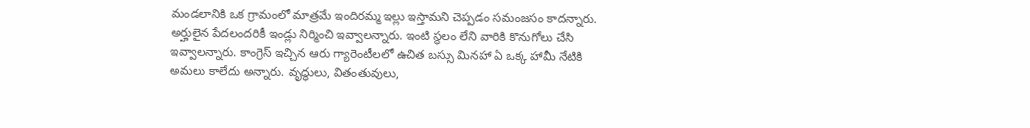మండలానికి ఒక గ్రామంలో మాత్రమే ఇందిరమ్మ ఇల్లు ఇస్తామని చెప్పడం సమంజసం కాదన్నారు. అర్హులైన పేదలందరికీ ఇండ్లు నిర్మించి ఇవ్వాలన్నారు. ఇంటి స్థలం లేని వారికి కొనుగోలు చేసి ఇవ్వాలన్నారు. కాంగ్రెస్ ఇచ్చిన ఆరు గ్యారెంటీలలో ఉచిత బస్సు మినహా ఏ ఒక్క హామీ నేటికి అమలు కాలేదు అన్నారు. వృద్ధులు, వితంతువులు,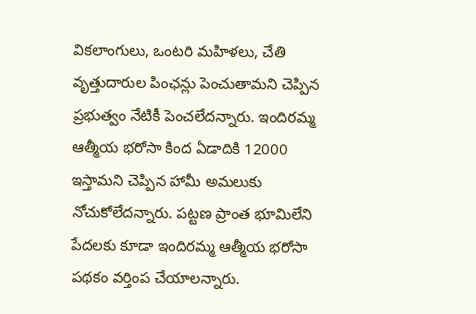వికలాంగులు, ఒంటరి మహిళలు, చేతి వృత్తుదారుల పింఛన్లు పెంచుతామని చెప్పిన ప్రభుత్వం నేటికీ పెంచలేదన్నారు. ఇందిరమ్మ ఆత్మీయ భరోసా కింద ఏడాదికి 12000 ఇస్తామని చెప్పిన హామీ అమలుకు నోచుకోలేదన్నారు. పట్టణ ప్రాంత భూమిలేని పేదలకు కూడా ఇందిరమ్మ ఆత్మీయ భరోసా పథకం వర్తింప చేయాలన్నారు.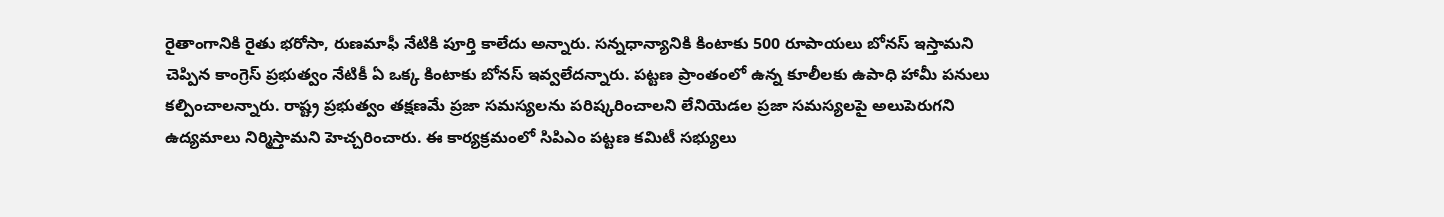రైతాంగానికి రైతు భరోసా, రుణమాఫీ నేటికి పూర్తి కాలేదు అన్నారు. సన్నధాన్యానికి కింటాకు 500 రూపాయలు బోనస్ ఇస్తామని చెప్పిన కాంగ్రెస్ ప్రభుత్వం నేటికీ ఏ ఒక్క కింటాకు బోనస్ ఇవ్వలేదన్నారు. పట్టణ ప్రాంతంలో ఉన్న కూలీలకు ఉపాధి హామీ పనులు కల్పించాలన్నారు. రాష్ట్ర ప్రభుత్వం తక్షణమే ప్రజా సమస్యలను పరిష్కరించాలని లేనియెడల ప్రజా సమస్యలపై అలుపెరుగని ఉద్యమాలు నిర్మిస్తామని హెచ్చరించారు. ఈ కార్యక్రమంలో సిపిఎం పట్టణ కమిటీ సభ్యులు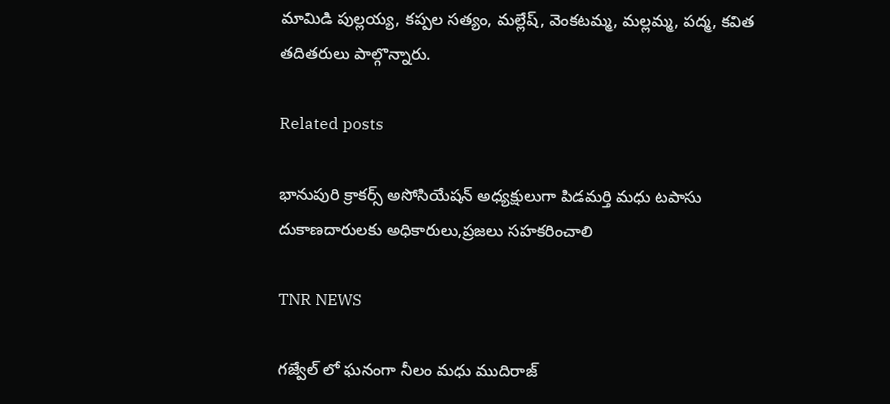మామిడి పుల్లయ్య, కప్పల సత్యం, మల్లేష్, వెంకటమ్మ, మల్లమ్మ, పద్మ, కవిత తదితరులు పాల్గొన్నారు.

Related posts

భానుపురి క్రాకర్స్ అసోసియేషన్ అధ్యక్షులుగా పిడమర్తి మధు టపాసు దుకాణదారులకు అధికారులు,ప్రజలు సహకరించాలి

TNR NEWS

గజ్వేల్ లో ఘనంగా నీలం మధు ముదిరాజ్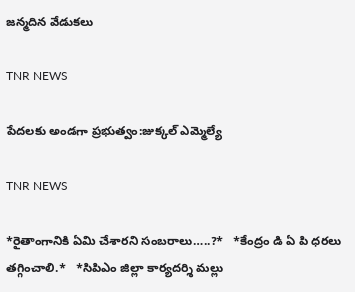జన్మదిన వేడుకలు

TNR NEWS

పేదలకు అండగా ప్రభుత్వం:జుక్కల్ ఎమ్మెల్యే

TNR NEWS

*రైతాంగానికి ఏమి చేశారని సంబరాలు…..?*   *కేంద్రం డి ఏ పి ధరలు తగ్గించాలి.*   *సిపిఎం జిల్లా కార్యదర్శి మల్లు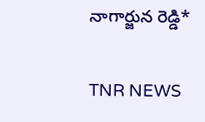నాగార్జున రెడ్డి*

TNR NEWS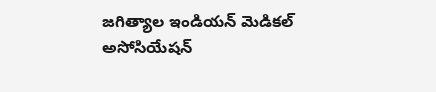జగిత్యాల ఇండియన్ మెడికల్ అసోసియేషన్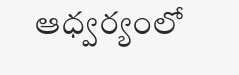ఆధ్వర్యంలో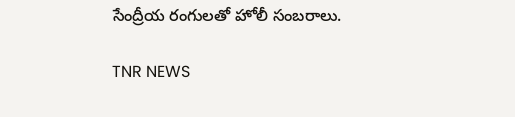సేంద్రీయ రంగులతో హోలీ సంబరాలు.

TNR NEWS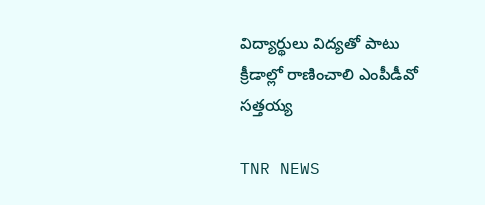విద్యార్థులు విద్యతో పాటు క్రీడాల్లో రాణించాలి ఎంపీడీవో సత్తయ్య

TNR NEWS